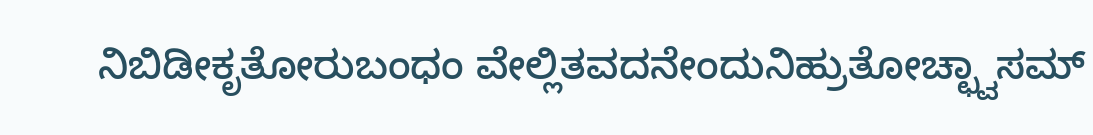ನಿಬಿಡೀಕೃತೋರುಬಂಧಂ ವೇಲ್ಲಿತವದನೇಂದುನಿಹ್ರುತೋಚ್ಛ್ವಾಸಮ್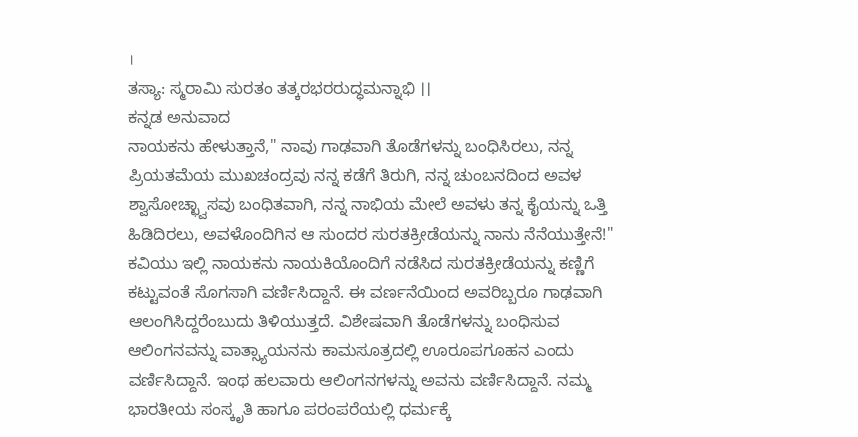।
ತಸ್ಯಾ: ಸ್ಮರಾಮಿ ಸುರತಂ ತತ್ಕರಭರರುದ್ಧಮನ್ನಾಭಿ ।।
ಕನ್ನಡ ಅನುವಾದ
ನಾಯಕನು ಹೇಳುತ್ತಾನೆ," ನಾವು ಗಾಢವಾಗಿ ತೊಡೆಗಳನ್ನು ಬಂಧಿಸಿರಲು, ನನ್ನ ಪ್ರಿಯತಮೆಯ ಮುಖಚಂದ್ರವು ನನ್ನ ಕಡೆಗೆ ತಿರುಗಿ, ನನ್ನ ಚುಂಬನದಿಂದ ಅವಳ ಶ್ವಾಸೋಚ್ಛ್ವಾಸವು ಬಂಧಿತವಾಗಿ, ನನ್ನ ನಾಭಿಯ ಮೇಲೆ ಅವಳು ತನ್ನ ಕೈಯನ್ನು ಒತ್ತಿ ಹಿಡಿದಿರಲು, ಅವಳೊಂದಿಗಿನ ಆ ಸುಂದರ ಸುರತಕ್ರೀಡೆಯನ್ನು ನಾನು ನೆನೆಯುತ್ತೇನೆ!"
ಕವಿಯು ಇಲ್ಲಿ ನಾಯಕನು ನಾಯಕಿಯೊಂದಿಗೆ ನಡೆಸಿದ ಸುರತಕ್ರೀಡೆಯನ್ನು ಕಣ್ಣಿಗೆ ಕಟ್ಟುವಂತೆ ಸೊಗಸಾಗಿ ವರ್ಣಿಸಿದ್ದಾನೆ. ಈ ವರ್ಣನೆಯಿಂದ ಅವರಿಬ್ಬರೂ ಗಾಢವಾಗಿ ಆಲಂಗಿಸಿದ್ದರೆಂಬುದು ತಿಳಿಯುತ್ತದೆ. ವಿಶೇಷವಾಗಿ ತೊಡೆಗಳನ್ನು ಬಂಧಿಸುವ ಆಲಿಂಗನವನ್ನು ವಾತ್ಸ್ಯಾಯನನು ಕಾಮಸೂತ್ರದಲ್ಲಿ ಊರೂಪಗೂಹನ ಎಂದು ವರ್ಣಿಸಿದ್ದಾನೆ. ಇಂಥ ಹಲವಾರು ಆಲಿಂಗನಗಳನ್ನು ಅವನು ವರ್ಣಿಸಿದ್ದಾನೆ. ನಮ್ಮ ಭಾರತೀಯ ಸಂಸ್ಕೃತಿ ಹಾಗೂ ಪರಂಪರೆಯಲ್ಲಿ ಧರ್ಮಕ್ಕೆ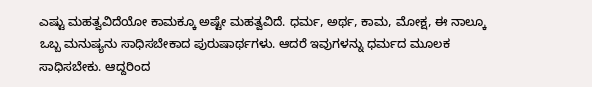ಎಷ್ಟು ಮಹತ್ವವಿದೆಯೋ ಕಾಮಕ್ಕೂ ಅಷ್ಟೇ ಮಹತ್ವವಿದೆ. ಧರ್ಮ, ಅರ್ಥ, ಕಾಮ, ಮೋಕ್ಷ, ಈ ನಾಲ್ಕೂ ಒಬ್ಬ ಮನುಷ್ಯನು ಸಾಧಿಸಬೇಕಾದ ಪುರುಷಾರ್ಥಗಳು. ಆದರೆ ಇವುಗಳನ್ನು ಧರ್ಮದ ಮೂಲಕ ಸಾಧಿಸಬೇಕು. ಆದ್ದರಿಂದ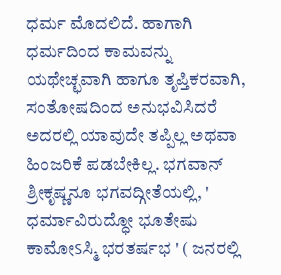ಧರ್ಮ ಮೊದಲಿದೆ. ಹಾಗಾಗಿ ಧರ್ಮದಿಂದ ಕಾಮವನ್ನು ಯಥೇಚ್ಛವಾಗಿ ಹಾಗೂ ತೃಪ್ತಿಕರವಾಗಿ, ಸಂತೋಷದಿಂದ ಅನುಭವಿಸಿದರೆ ಅದರಲ್ಲಿ ಯಾವುದೇ ತಪ್ಪಿಲ್ಲ ಅಥವಾ ಹಿಂಜರಿಕೆ ಪಡಬೇಕಿಲ್ಲ. ಭಗವಾನ್ ಶ್ರೀಕೃಷ್ಣನೂ ಭಗವದ್ಗೀತೆಯಲ್ಲಿ, ' ಧರ್ಮಾವಿರುದ್ಧೋ ಭೂತೇಷು ಕಾಮೋऽಸ್ಮಿ ಭರತರ್ಷಭ ' ( ಜನರಲ್ಲಿ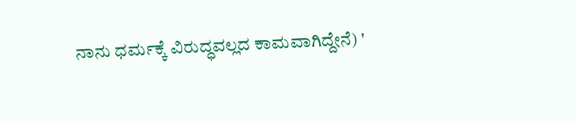ನಾನು ಧರ್ಮಕ್ಕೆ ವಿರುದ್ಧವಲ್ಲದ ಕಾಮವಾಗಿದ್ದೇನೆ) '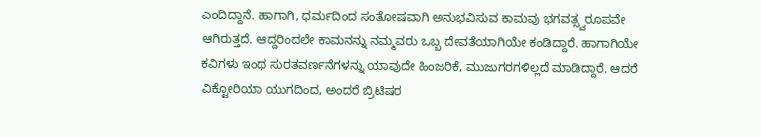ಎಂದಿದ್ದಾನೆ. ಹಾಗಾಗಿ, ಧರ್ಮದಿಂದ ಸಂತೋಷವಾಗಿ ಅನುಭವಿಸುವ ಕಾಮವು ಭಗವತ್ಸ್ವರೂಪವೇ ಆಗಿರುತ್ತದೆ. ಆದ್ದರಿಂದಲೇ ಕಾಮನನ್ನು ನಮ್ಮವರು ಒಬ್ಬ ದೇವತೆಯಾಗಿಯೇ ಕಂಡಿದ್ದಾರೆ. ಹಾಗಾಗಿಯೇ ಕವಿಗಳು ಇಂಥ ಸುರತವರ್ಣನೆಗಳನ್ನು ಯಾವುದೇ ಹಿಂಜರಿಕೆ, ಮುಜುಗರಗಳಿಲ್ಲದೆ ಮಾಡಿದ್ದಾರೆ. ಆದರೆ ವಿಕ್ಟೋರಿಯಾ ಯುಗದಿಂದ, ಅಂದರೆ ಬ್ರಿಟಿಷರ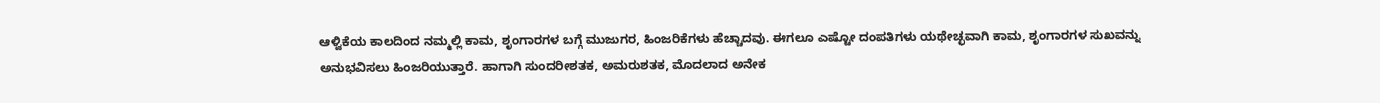ಆಳ್ವಿಕೆಯ ಕಾಲದಿಂದ ನಮ್ಮಲ್ಲಿ ಕಾಮ, ಶೃಂಗಾರಗಳ ಬಗ್ಗೆ ಮುಜುಗರ, ಹಿಂಜರಿಕೆಗಳು ಹೆಚ್ಚಾದವು. ಈಗಲೂ ಎಷ್ಟೋ ದಂಪತಿಗಳು ಯಥೇಚ್ಛವಾಗಿ ಕಾಮ, ಶೃಂಗಾರಗಳ ಸುಖವನ್ನು ಅನುಭವಿಸಲು ಹಿಂಜರಿಯುತ್ತಾರೆ. ಹಾಗಾಗಿ ಸುಂದರೀಶತಕ, ಅಮರುಶತಕ, ಮೊದಲಾದ ಅನೇಕ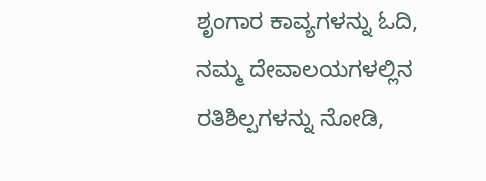ಶೃಂಗಾರ ಕಾವ್ಯಗಳನ್ನು ಓದಿ, ನಮ್ಮ ದೇವಾಲಯಗಳಲ್ಲಿನ ರತಿಶಿಲ್ಪಗಳನ್ನು ನೋಡಿ,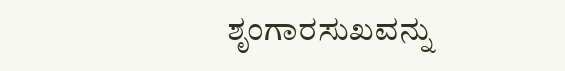ಶೃಂಗಾರಸುಖವನ್ನು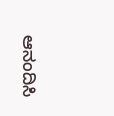ಆನಂದಿಸಿ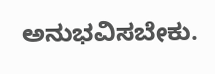ಅನುಭವಿಸಬೇಕು.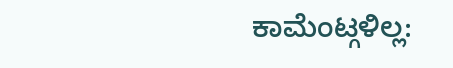ಕಾಮೆಂಟ್ಗಳಿಲ್ಲ: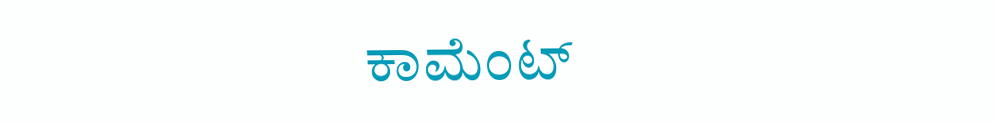ಕಾಮೆಂಟ್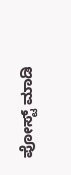ಪೋಸ್ಟ್ ಮಾಡಿ